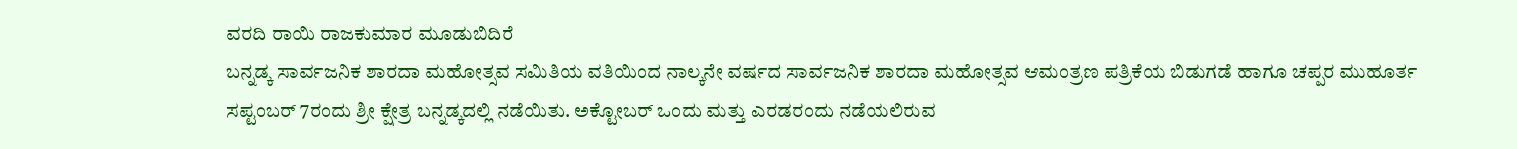ವರದಿ ರಾಯಿ ರಾಜಕುಮಾರ ಮೂಡುಬಿದಿರೆ
ಬನ್ನಡ್ಕ ಸಾರ್ವಜನಿಕ ಶಾರದಾ ಮಹೋತ್ಸವ ಸಮಿತಿಯ ವತಿಯಿಂದ ನಾಲ್ಕನೇ ವರ್ಷದ ಸಾರ್ವಜನಿಕ ಶಾರದಾ ಮಹೋತ್ಸವ ಆಮಂತ್ರಣ ಪತ್ರಿಕೆಯ ಬಿಡುಗಡೆ ಹಾಗೂ ಚಪ್ಪರ ಮುಹೂರ್ತ ಸಪ್ಟಂಬರ್ 7ರಂದು ಶ್ರೀ ಕ್ಷೇತ್ರ ಬನ್ನಡ್ಕದಲ್ಲಿ ನಡೆಯಿತು. ಅಕ್ಟೋಬರ್ ಒಂದು ಮತ್ತು ಎರಡರಂದು ನಡೆಯಲಿರುವ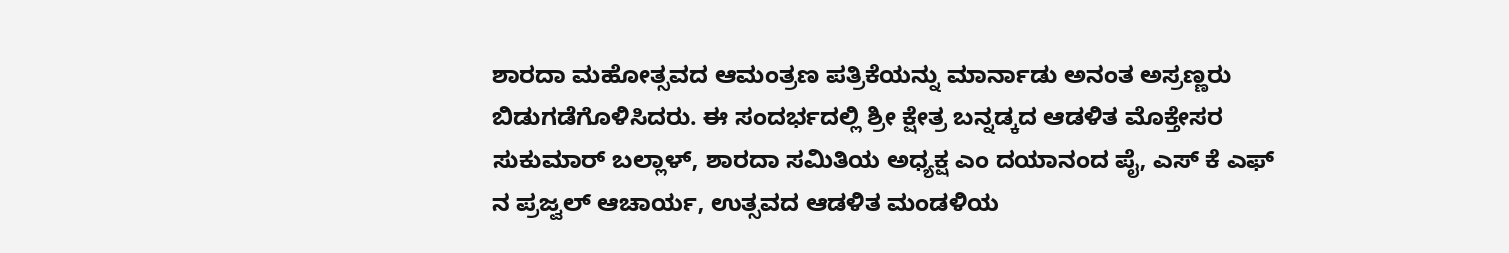ಶಾರದಾ ಮಹೋತ್ಸವದ ಆಮಂತ್ರಣ ಪತ್ರಿಕೆಯನ್ನು ಮಾರ್ನಾಡು ಅನಂತ ಅಸ್ರಣ್ಣರು ಬಿಡುಗಡೆಗೊಳಿಸಿದರು. ಈ ಸಂದರ್ಭದಲ್ಲಿ ಶ್ರೀ ಕ್ಷೇತ್ರ ಬನ್ನಡ್ಕದ ಆಡಳಿತ ಮೊಕ್ತೇಸರ ಸುಕುಮಾರ್ ಬಲ್ಲಾಳ್, ಶಾರದಾ ಸಮಿತಿಯ ಅಧ್ಯಕ್ಷ ಎಂ ದಯಾನಂದ ಪೈ, ಎಸ್ ಕೆ ಎಫ್ ನ ಪ್ರಜ್ವಲ್ ಆಚಾರ್ಯ, ಉತ್ಸವದ ಆಡಳಿತ ಮಂಡಳಿಯ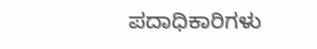ಪದಾಧಿಕಾರಿಗಳು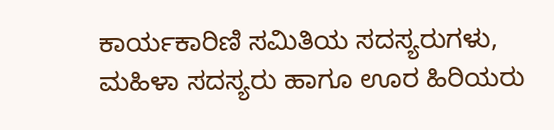ಕಾರ್ಯಕಾರಿಣಿ ಸಮಿತಿಯ ಸದಸ್ಯರುಗಳು, ಮಹಿಳಾ ಸದಸ್ಯರು ಹಾಗೂ ಊರ ಹಿರಿಯರು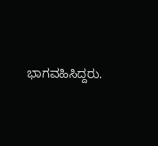ಭಾಗವಹಿಸಿದ್ದರು.